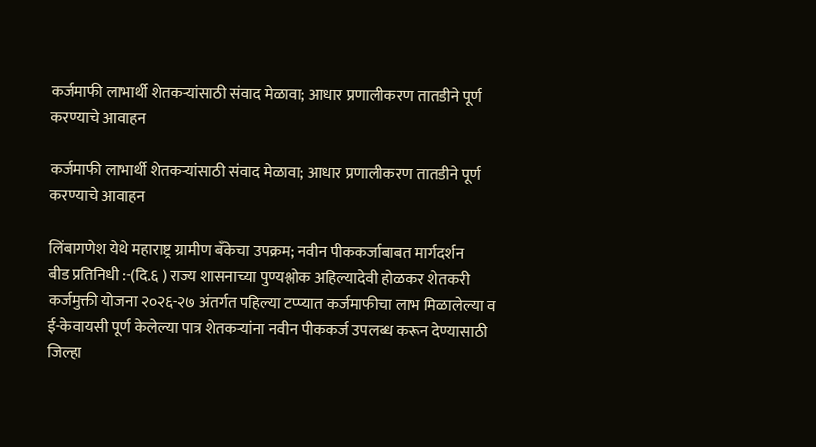कर्जमाफी लाभार्थी शेतकऱ्यांसाठी संवाद मेळावा; आधार प्रणालीकरण तातडीने पूर्ण करण्याचे आवाहन

कर्जमाफी लाभार्थी शेतकऱ्यांसाठी संवाद मेळावा; आधार प्रणालीकरण तातडीने पूर्ण करण्याचे आवाहन

लिंबागणेश येथे महाराष्ट्र ग्रामीण बँकेचा उपक्रम; नवीन पीककर्जाबाबत मार्गदर्शन
बीड प्रतिनिधी :-(दि.६ ) राज्य शासनाच्या पुण्यश्लोक अहिल्यादेवी होळकर शेतकरी कर्जमुक्ती योजना २०२६-२७ अंतर्गत पहिल्या टप्प्यात कर्जमाफीचा लाभ मिळालेल्या व ई-केवायसी पूर्ण केलेल्या पात्र शेतकऱ्यांना नवीन पीककर्ज उपलब्ध करून देण्यासाठी जिल्हा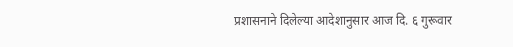प्रशासनाने दिलेल्या आदेशानुसार आज दि. ६ गुरूवार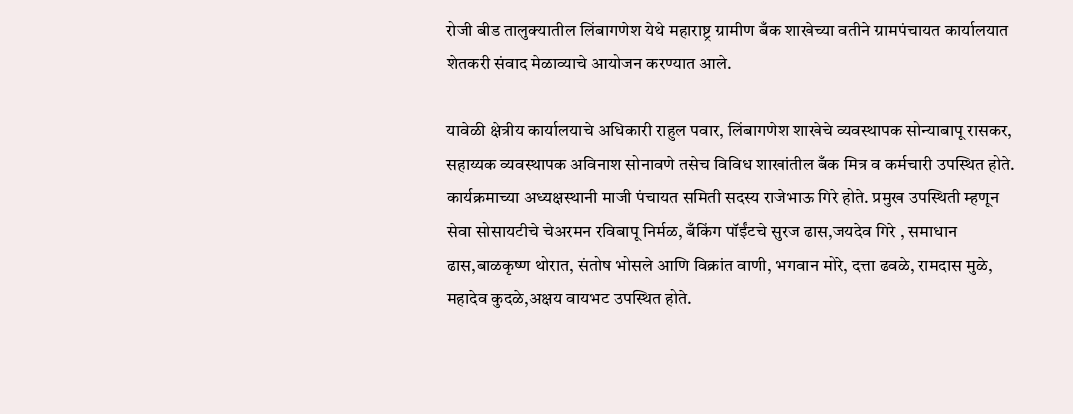रोजी बीड तालुक्यातील लिंबागणेश येथे महाराष्ट्र ग्रामीण बँक शाखेच्या वतीने ग्रामपंचायत कार्यालयात शेतकरी संवाद मेळाव्याचे आयोजन करण्यात आले.

यावेळी क्षेत्रीय कार्यालयाचे अधिकारी राहुल पवार, लिंबागणेश शाखेचे व्यवस्थापक सोन्याबापू रासकर, सहाय्यक व्यवस्थापक अविनाश सोनावणे तसेच विविध शाखांतील बँक मित्र व कर्मचारी उपस्थित होते. कार्यक्रमाच्या अध्यक्षस्थानी माजी पंचायत समिती सदस्य राजेभाऊ गिरे होते. प्रमुख उपस्थिती म्हणून सेवा सोसायटीचे चेअरमन रविबापू निर्मळ, बँकिंग पॉईंटचे सुरज ढास,जयदेव गिरे , समाधान ढास,बाळकृष्ण थोरात, संतोष भोसले आणि विक्रांत वाणी, भगवान मोरे, दत्ता ढवळे, रामदास मुळे, महादेव कुदळे,अक्षय वायभट उपस्थित होते.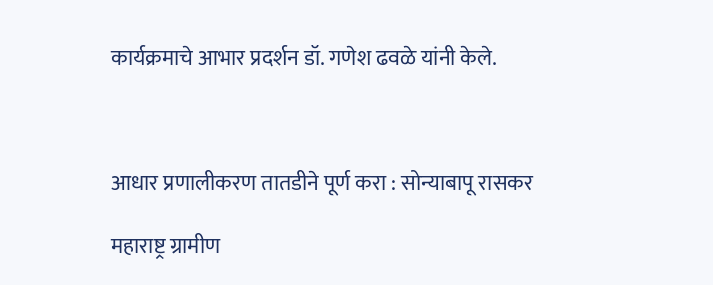कार्यक्रमाचे आभार प्रदर्शन डॉ. गणेश ढवळे यांनी केले.



आधार प्रणालीकरण तातडीने पूर्ण करा : सोन्याबापू रासकर

महाराष्ट्र ग्रामीण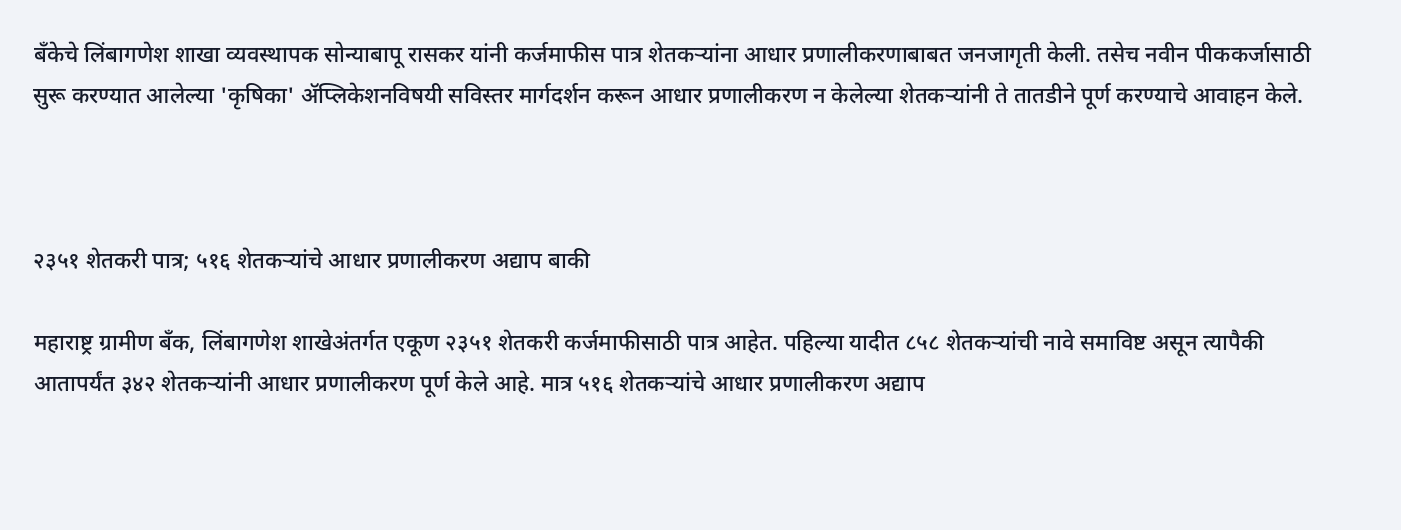बँकेचे लिंबागणेश शाखा व्यवस्थापक सोन्याबापू रासकर यांनी कर्जमाफीस पात्र शेतकऱ्यांना आधार प्रणालीकरणाबाबत जनजागृती केली. तसेच नवीन पीककर्जासाठी सुरू करण्यात आलेल्या 'कृषिका' ॲप्लिकेशनविषयी सविस्तर मार्गदर्शन करून आधार प्रणालीकरण न केलेल्या शेतकऱ्यांनी ते तातडीने पूर्ण करण्याचे आवाहन केले.



२३५१ शेतकरी पात्र; ५१६ शेतकऱ्यांचे आधार प्रणालीकरण अद्याप बाकी

महाराष्ट्र ग्रामीण बँक, लिंबागणेश शाखेअंतर्गत एकूण २३५१ शेतकरी कर्जमाफीसाठी पात्र आहेत. पहिल्या यादीत ८५८ शेतकऱ्यांची नावे समाविष्ट असून त्यापैकी आतापर्यंत ३४२ शेतकऱ्यांनी आधार प्रणालीकरण पूर्ण केले आहे. मात्र ५१६ शेतकऱ्यांचे आधार प्रणालीकरण अद्याप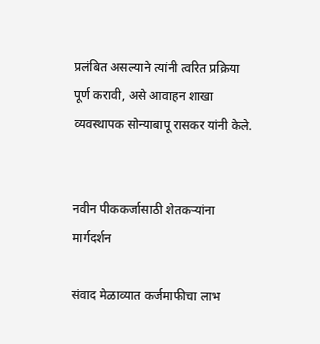प्रलंबित असल्याने त्यांनी त्वरित प्रक्रिया पूर्ण करावी, असे आवाहन शाखा व्यवस्थापक सोन्याबापू रासकर यांनी केले.


नवीन पीककर्जासाठी शेतकऱ्यांना मार्गदर्शन

संवाद मेळाव्यात कर्जमाफीचा लाभ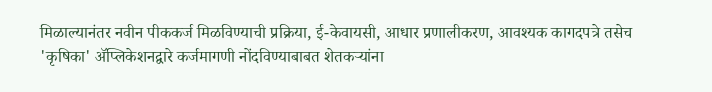मिळाल्यानंतर नवीन पीककर्ज मिळविण्याची प्रक्रिया, ई-केवायसी, आधार प्रणालीकरण, आवश्यक कागदपत्रे तसेच 'कृषिका' ॲप्लिकेशनद्वारे कर्जमागणी नोंदविण्याबाबत शेतकऱ्यांना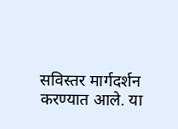सविस्तर मार्गदर्शन करण्यात आले. या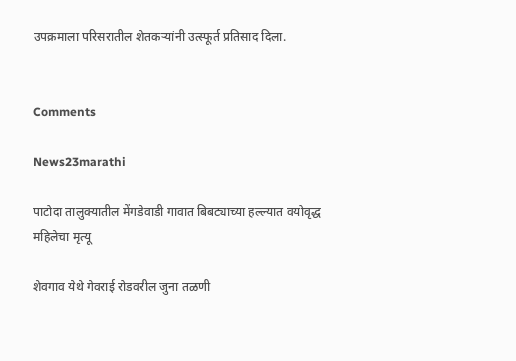उपक्रमाला परिसरातील शेतकऱ्यांनी उत्स्फूर्त प्रतिसाद दिला.


Comments

News23marathi

पाटोदा तालुक्यातील मेंगडेवाडी गावात बिबट्याच्या हल्ल्यात वयोवृद्ध महिलेचा मृत्यू

शेवगाव येथे गेवराई रोडवरील जुना तळणी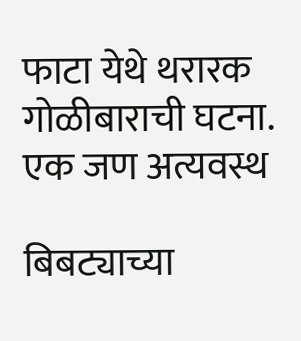फाटा येथे थरारक गोळीबाराची घटना. एक जण अत्यवस्थ

बिबट्याच्या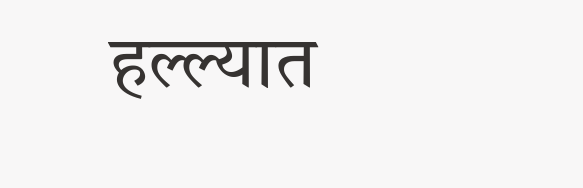हल्ल्यात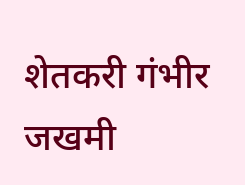शेतकरी गंभीर जखमी